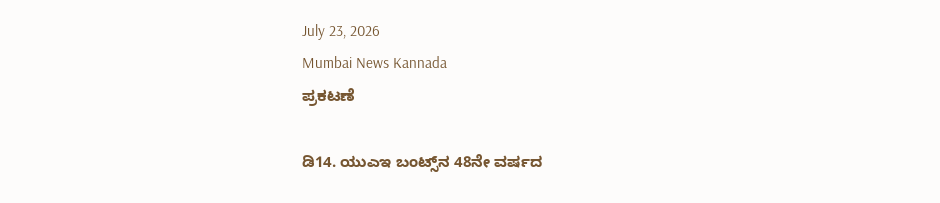July 23, 2026
Mumbai News Kannada
ಪ್ರಕಟಣೆ

ಡಿ14. ಯುಎಇ ಬಂಟ್ಸ್‌ನ 48ನೇ ವರ್ಷದ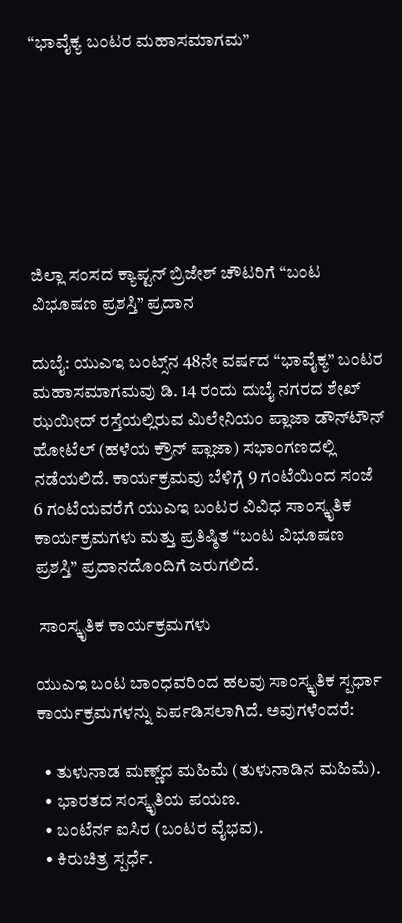“ಭಾವೈಕ್ಯ ಬಂಟರ ಮಹಾಸಮಾಗಮ”







ಜಿಲ್ಲಾ ಸಂಸದ ಕ್ಯಾಪ್ಟನ್ ಬ್ರಿಜೇಶ್ ಚೌಟರಿಗೆ “ಬಂಟ ವಿಭೂಷಣ ಪ್ರಶಸ್ತಿ” ಪ್ರದಾನ

ದುಬೈ: ಯುಎಇ ಬಂಟ್ಸ್‌ನ 48ನೇ ವರ್ಷದ “ಭಾವೈಕ್ಯ” ಬಂಟರ ಮಹಾಸಮಾಗಮವು ಡಿ. 14 ರಂದು ದುಬೈ ನಗರದ ಶೇಖ್ ಝಯೀದ್ ರಸ್ತೆಯಲ್ಲಿರುವ ಮಿಲೇನಿಯಂ ಪ್ಲಾಜಾ ಡೌನ್‌ಟೌನ್ ಹೋಟೆಲ್ (ಹಳೆಯ ಕ್ರೌನ್ ಪ್ಲಾಜಾ) ಸಭಾಂಗಣದಲ್ಲಿ ನಡೆಯಲಿದೆ. ಕಾರ್ಯಕ್ರಮವು ಬೆಳಿಗ್ಗೆ 9 ಗಂಟೆಯಿಂದ ಸಂಜೆ 6 ಗಂಟೆಯವರೆಗೆ ಯುಎಇ ಬಂಟರ ವಿವಿಧ ಸಾಂಸ್ಕೃತಿಕ ಕಾರ್ಯಕ್ರಮಗಳು ಮತ್ತು ಪ್ರತಿಷ್ಠಿತ “ಬಂಟ ವಿಭೂಷಣ ಪ್ರಶಸ್ತಿ” ಪ್ರದಾನದೊಂದಿಗೆ ಜರುಗಲಿದೆ.

 ಸಾಂಸ್ಕೃತಿಕ ಕಾರ್ಯಕ್ರಮಗಳು

ಯುಎಇ ಬಂಟ ಬಾಂಧವರಿಂದ ಹಲವು ಸಾಂಸ್ಕೃತಿಕ ಸ್ಪರ್ಧಾ ಕಾರ್ಯಕ್ರಮಗಳನ್ನು ಏರ್ಪಡಿಸಲಾಗಿದೆ. ಅವುಗಳೆಂದರೆ:

  • ತುಳುನಾಡ ಮಣ್ಣ್‌ದ ಮಹಿಮೆ (ತುಳುನಾಡಿನ ಮಹಿಮೆ).
  • ಭಾರತದ ಸಂಸ್ಕೃತಿಯ ಪಯಣ.
  • ಬಂಟೆರ್ನ ಐಸಿರ (ಬಂಟರ ವೈಭವ).
  • ಕಿರುಚಿತ್ರ ಸ್ಪರ್ಧೆ.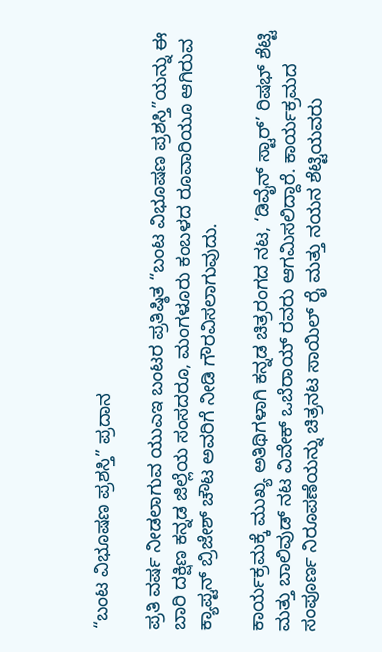“ಬಂಟ ವಿಭೂಷಣ ಪ್ರಶಸ್ತಿ” ಪ್ರದಾನ

ಪ್ರತಿ ವರ್ಷ ನೀಡಲಾಗುವ ಯುಎಇ ಬಂಟರ ಪ್ರತಿಷ್ಠಿತ “ಬಂಟ ವಿಭೂಷಣ ಪ್ರಶಸ್ತಿ”ಯನ್ನು ಈ ಬಾರಿ ದಕ್ಷಿಣ ಕನ್ನಡ ಜಿಲ್ಲೆಯ ಸಂಸದರೂ, ಮಂಗಳೂರು ಕಂಬಳದ ರೂವಾರಿಯೂ ಆಗಿರುವ ಕ್ಯಾಪ್ಟನ್ ಬ್ರಿಜೇಶ್ ಚೌಟ ಅವರಿಗೆ ನೀಡಿ ಗೌರವಿಸಲಾಗುವುದು.

ಕಾರ್ಯಕ್ರಮಕ್ಕೆ ಮುಖ್ಯ ಅತಿಥಿಗಳಾಗಿ ಕನ್ನಡ ಚಿತ್ರರಂಗದ ನಟ, ‘ಡಿವೈನ್ ಸ್ಟಾರ್’ ರಿಷಭ್ ಶೆಟ್ಟಿ ಮತ್ತು ಬಾಲಿವುಡ್ ನಟ ವಿವೇಕ್ ಒಬೆರಾಯ್ ರವರು ಆಗಮಿಸಲಿದ್ದಾರೆ. ಕಾರ್ಯಕ್ರಮದ ಸಂಪೂರ್ಣ ನಿರೂಪಣೆಯನ್ನು ಚಿತ್ರನಟ ಸಾಯಿಲ್ ರೈ ಮತ್ತು ನಯನ ಶೆಟ್ಟಿಯವರು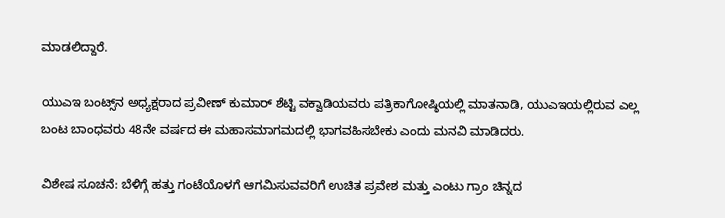ಮಾಡಲಿದ್ದಾರೆ.

ಯುಎಇ ಬಂಟ್ಸ್‌ನ ಅಧ್ಯಕ್ಷರಾದ ಪ್ರವೀಣ್ ಕುಮಾರ್ ಶೆಟ್ಟಿ ವಕ್ವಾಡಿಯವರು ಪತ್ರಿಕಾಗೋಷ್ಠಿಯಲ್ಲಿ ಮಾತನಾಡಿ, ಯುಎಇಯಲ್ಲಿರುವ ಎಲ್ಲ ಬಂಟ ಬಾಂಧವರು 48ನೇ ವರ್ಷದ ಈ ಮಹಾಸಮಾಗಮದಲ್ಲಿ ಭಾಗವಹಿಸಬೇಕು ಎಂದು ಮನವಿ ಮಾಡಿದರು.

ವಿಶೇಷ ಸೂಚನೆ: ಬೆಳಿಗ್ಗೆ ಹತ್ತು ಗಂಟೆಯೊಳಗೆ ಆಗಮಿಸುವವರಿಗೆ ಉಚಿತ ಪ್ರವೇಶ ಮತ್ತು ಎಂಟು ಗ್ರಾಂ ಚಿನ್ನದ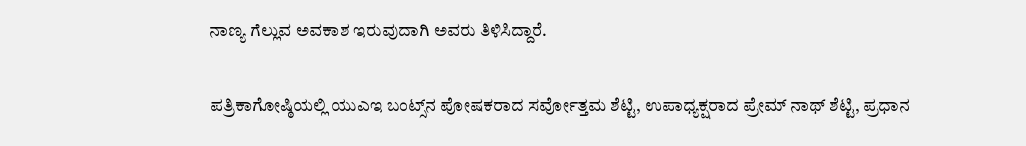ನಾಣ್ಯ ಗೆಲ್ಲುವ ಅವಕಾಶ ಇರುವುದಾಗಿ ಅವರು ತಿಳಿಸಿದ್ದಾರೆ.

ಪತ್ರಿಕಾಗೋಷ್ಠಿಯಲ್ಲಿ ಯುಎಇ ಬಂಟ್ಸ್‌ನ ಪೋಷಕರಾದ ಸರ್ವೋತ್ತಮ ಶೆಟ್ಟಿ, ಉಪಾಧ್ಯಕ್ಷರಾದ ಪ್ರೇಮ್ ನಾಥ್ ಶೆಟ್ಟಿ, ಪ್ರಧಾನ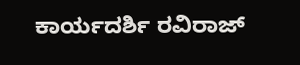ಕಾರ್ಯದರ್ಶಿ ರವಿರಾಜ್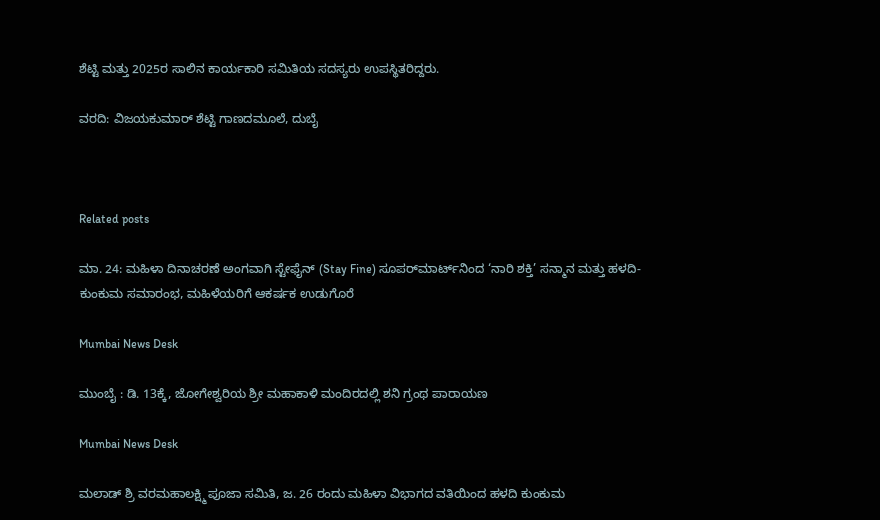ಶೆಟ್ಟಿ ಮತ್ತು 2025ರ ಸಾಲಿನ ಕಾರ್ಯಕಾರಿ ಸಮಿತಿಯ ಸದಸ್ಯರು ಉಪಸ್ಥಿತರಿದ್ದರು.

ವರದಿ: ವಿಜಯಕುಮಾರ್ ಶೆಟ್ಟಿ ಗಾಣದಮೂಲೆ, ದುಬೈ



Related posts

ಮಾ. 24: ಮಹಿಳಾ ದಿನಾಚರಣೆ ಅಂಗವಾಗಿ ಸ್ಟೇಫೈನ್ (Stay Fine) ಸೂಪರ್‌ಮಾರ್ಟ್‌ನಿಂದ ‘ನಾರಿ ಶಕ್ತಿ’ ಸನ್ಮಾನ ಮತ್ತು ಹಳದಿ-ಕುಂಕುಮ ಸಮಾರಂಭ, ಮಹಿಳೆಯರಿಗೆ ಆಕರ್ಷಕ ಉಡುಗೊರೆ

Mumbai News Desk

ಮುಂಬೈ : ಡಿ. 13ಕ್ಕೆ, ಜೋಗೇಶ್ವರಿಯ ಶ್ರೀ ಮಹಾಕಾಳಿ ಮಂದಿರದಲ್ಲಿ ಶನಿ ಗ್ರಂಥ ಪಾರಾಯಣ

Mumbai News Desk

ಮಲಾಡ್ ಶ್ರಿ ವರಮಹಾಲಕ್ಷ್ಮಿ ಪೂಜಾ ಸಮಿತಿ, ಜ. 26 ರಂದು ಮಹಿಳಾ ವಿಭಾಗದ ವತಿಯಿಂದ ಹಳದಿ ಕುಂಕುಮ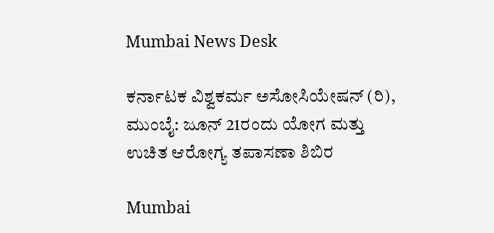Mumbai News Desk

ಕರ್ನಾಟಕ ವಿಶ್ವಕರ್ಮ ಅಸೋಸಿಯೇಷನ್ (ರಿ), ಮುಂಬೈ: ಜೂನ್ 21ರಂದು ಯೋಗ ಮತ್ತು ಉಚಿತ ಆರೋಗ್ಯ ತಪಾಸಣಾ ಶಿಬಿರ

Mumbai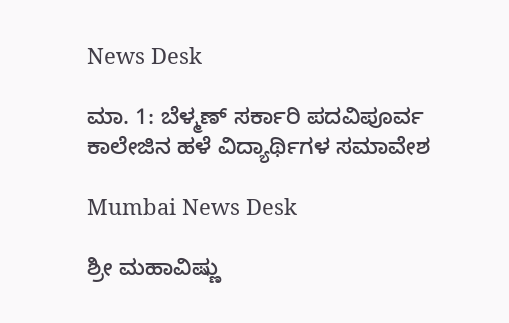News Desk

ಮಾ. 1: ಬೆಳ್ಮಣ್ ಸರ್ಕಾರಿ ಪದವಿಪೂರ್ವ ಕಾಲೇಜಿನ ಹಳೆ ವಿದ್ಯಾರ್ಥಿಗಳ ಸಮಾವೇಶ

Mumbai News Desk

ಶ್ರೀ ಮಹಾವಿಷ್ಣು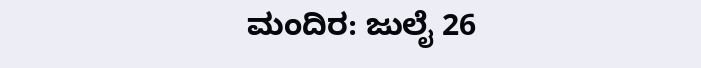ಮಂದಿರ: ಜುಲೈ 26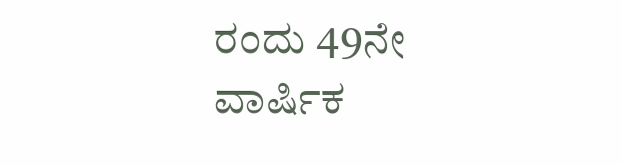ರಂದು 49ನೇ ವಾರ್ಷಿಕ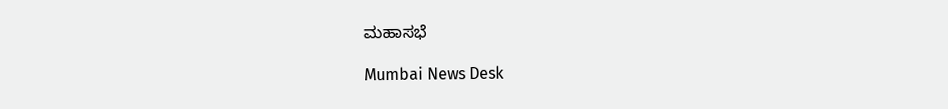ಮಹಾಸಭೆ

Mumbai News Desk